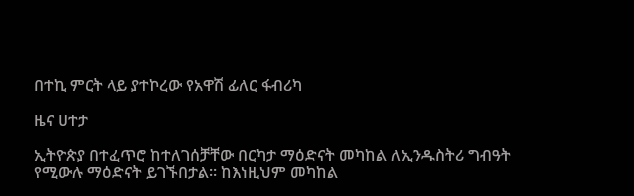በተኪ ምርት ላይ ያተኮረው የአዋሽ ፊለር ፋብሪካ

ዜና ሀተታ

ኢትዮጵያ በተፈጥሮ ከተለገሰቻቸው በርካታ ማዕድናት መካከል ለኢንዱስትሪ ግብዓት የሚውሉ ማዕድናት ይገኙበታል። ከእነዚህም መካከል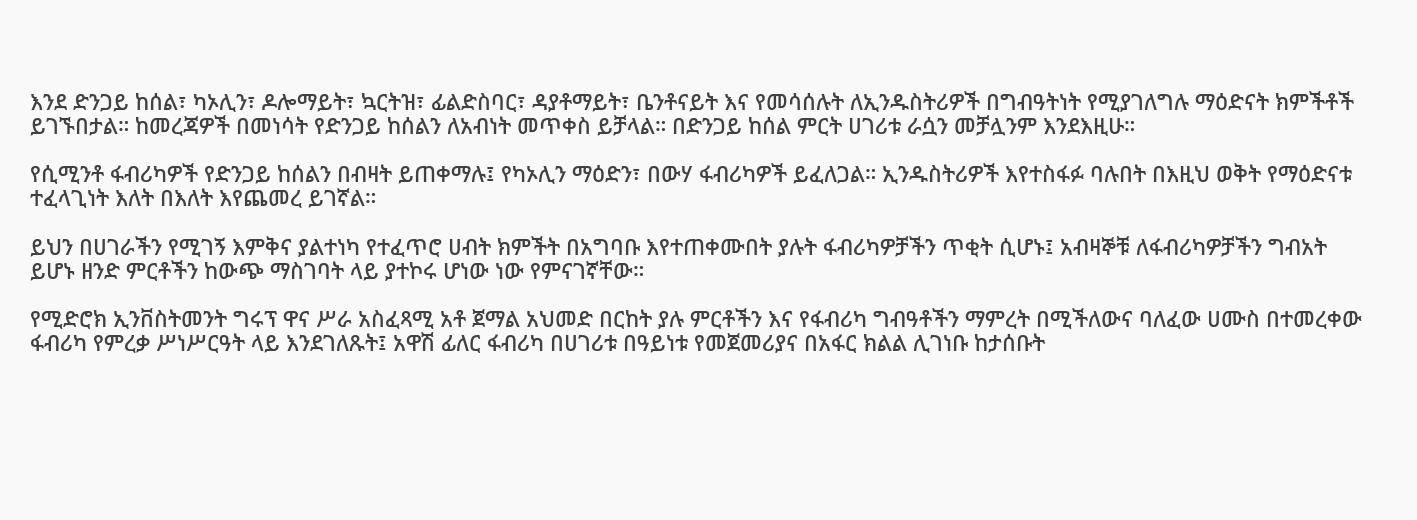እንደ ድንጋይ ከሰል፣ ካኦሊን፣ ዶሎማይት፣ ኳርትዝ፣ ፊልድስባር፣ ዳያቶማይት፣ ቤንቶናይት እና የመሳሰሉት ለኢንዱስትሪዎች በግብዓትነት የሚያገለግሉ ማዕድናት ክምችቶች ይገኙበታል። ከመረጃዎች በመነሳት የድንጋይ ከሰልን ለአብነት መጥቀስ ይቻላል። በድንጋይ ከሰል ምርት ሀገሪቱ ራሷን መቻሏንም እንደእዚሁ።

የሲሚንቶ ፋብሪካዎች የድንጋይ ከሰልን በብዛት ይጠቀማሉ፤ የካኦሊን ማዕድን፣ በውሃ ፋብሪካዎች ይፈለጋል። ኢንዱስትሪዎች እየተስፋፉ ባሉበት በእዚህ ወቅት የማዕድናቱ ተፈላጊነት እለት በእለት እየጨመረ ይገኛል።

ይህን በሀገራችን የሚገኝ እምቅና ያልተነካ የተፈጥሮ ሀብት ክምችት በአግባቡ እየተጠቀሙበት ያሉት ፋብሪካዎቻችን ጥቂት ሲሆኑ፤ አብዛኞቹ ለፋብሪካዎቻችን ግብአት ይሆኑ ዘንድ ምርቶችን ከውጭ ማስገባት ላይ ያተኮሩ ሆነው ነው የምናገኛቸው።

የሚድሮክ ኢንቨስትመንት ግሩፕ ዋና ሥራ አስፈጻሚ አቶ ጀማል አህመድ በርከት ያሉ ምርቶችን እና የፋብሪካ ግብዓቶችን ማምረት በሚችለውና ባለፈው ሀሙስ በተመረቀው ፋብሪካ የምረቃ ሥነሥርዓት ላይ እንደገለጹት፤ አዋሽ ፊለር ፋብሪካ በሀገሪቱ በዓይነቱ የመጀመሪያና በአፋር ክልል ሊገነቡ ከታሰቡት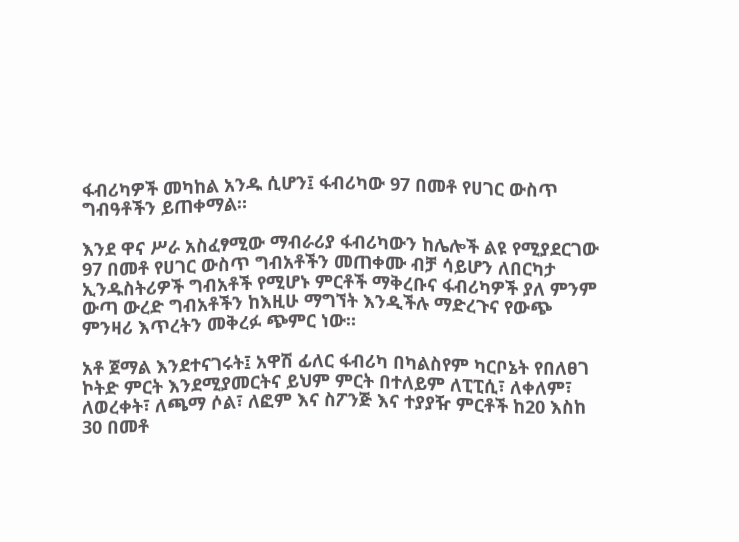ፋብሪካዎች መካከል አንዱ ሲሆን፤ ፋብሪካው 97 በመቶ የሀገር ውስጥ ግብዓቶችን ይጠቀማል።

እንደ ዋና ሥራ አስፈፃሚው ማብራሪያ ፋብሪካውን ከሌሎች ልዩ የሚያደርገው 97 በመቶ የሀገር ውስጥ ግብአቶችን መጠቀሙ ብቻ ሳይሆን ለበርካታ ኢንዱስትሪዎች ግብአቶች የሚሆኑ ምርቶች ማቅረቡና ፋብሪካዎች ያለ ምንም ውጣ ውረድ ግብአቶችን ከእዚሁ ማግኘት እንዲችሉ ማድረጉና የውጭ ምንዛሪ እጥረትን መቅረፉ ጭምር ነው።

አቶ ጀማል እንደተናገሩት፤ አዋሽ ፊለር ፋብሪካ በካልስየም ካርቦኔት የበለፀገ ኮትድ ምርት እንደሚያመርትና ይህም ምርት በተለይም ለፒፒሲ፣ ለቀለም፣ ለወረቀት፣ ለጫማ ሶል፣ ለፎም እና ስፖንጅ እና ተያያዥ ምርቶች ከ20 እስከ 30 በመቶ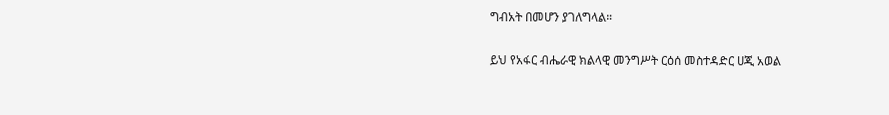ግብአት በመሆን ያገለግላል።

ይህ የአፋር ብሔራዊ ክልላዊ መንግሥት ርዕሰ መስተዳድር ሀጂ አወል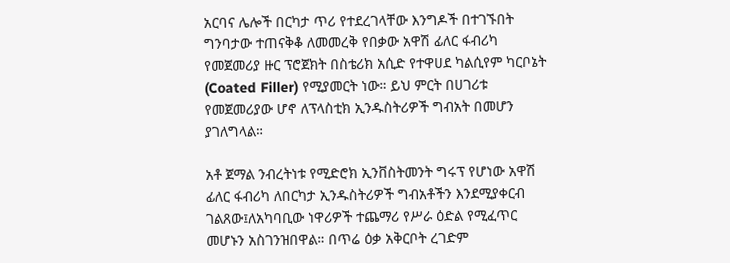አርባና ሌሎች በርካታ ጥሪ የተደረገላቸው እንግዶች በተገኙበት ግንባታው ተጠናቅቆ ለመመረቅ የበቃው አዋሽ ፊለር ፋብሪካ የመጀመሪያ ዙር ፕሮጀክት በስቴሪክ አሲድ የተዋሀደ ካልሲየም ካርቦኔት (Coated Filler) የሚያመርት ነው። ይህ ምርት በሀገሪቱ የመጀመሪያው ሆኖ ለፕላስቲክ ኢንዱስትሪዎች ግብአት በመሆን ያገለግላል።

አቶ ጀማል ንብረትነቱ የሚድሮክ ኢንቨስትመንት ግሩፕ የሆነው አዋሽ ፊለር ፋብሪካ ለበርካታ ኢንዱስትሪዎች ግብአቶችን እንደሚያቀርብ ገልጸው፤ለአካባቢው ነዋሪዎች ተጨማሪ የሥራ ዕድል የሚፈጥር መሆኑን አስገንዝበዋል። በጥሬ ዕቃ አቅርቦት ረገድም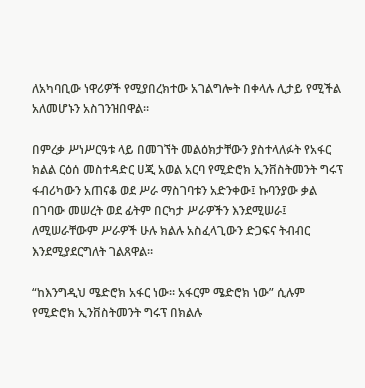ለአካባቢው ነዋሪዎች የሚያበረክተው አገልግሎት በቀላሉ ሊታይ የሚችል አለመሆኑን አስገንዝበዋል።

በምረቃ ሥነሥርዓቱ ላይ በመገኘት መልዕክታቸውን ያስተላለፉት የአፋር ክልል ርዕሰ መስተዳድር ሀጂ አወል አርባ የሚድሮክ ኢንቨስትመንት ግሩፕ ፋብሪካውን አጠናቆ ወደ ሥራ ማስገባቱን አድንቀው፤ ኩባንያው ቃል በገባው መሠረት ወደ ፊትም በርካታ ሥራዎችን እንደሚሠራ፤ ለሚሠራቸውም ሥራዎች ሁሉ ክልሉ አስፈላጊውን ድጋፍና ትብብር እንደሚያደርግለት ገልጸዋል።

“ከእንግዲህ ሜድሮክ አፋር ነው። አፋርም ሜድሮክ ነው” ሲሉም የሚድሮክ ኢንቨስትመንት ግሩፕ በክልሉ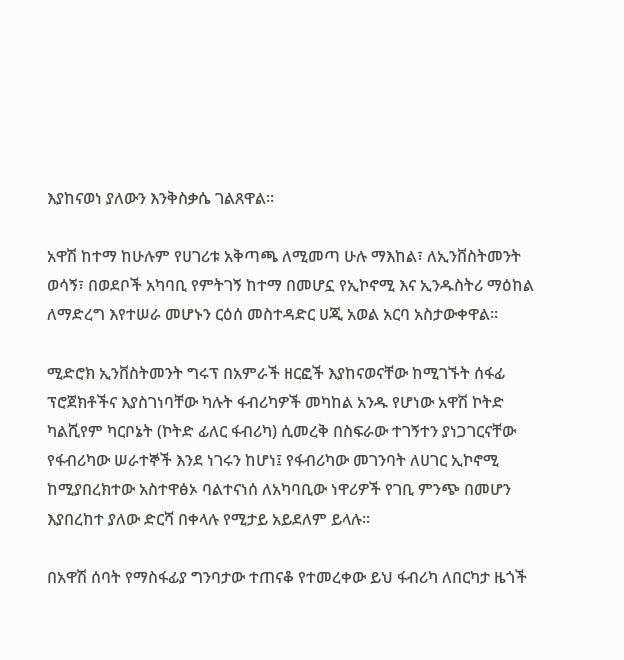እያከናወነ ያለውን እንቅስቃሴ ገልጸዋል።

አዋሽ ከተማ ከሁሉም የሀገሪቱ አቅጣጫ ለሚመጣ ሁሉ ማእከል፣ ለኢንቨስትመንት ወሳኝ፣ በወደቦች አካባቢ የምትገኝ ከተማ በመሆኗ የኢኮኖሚ እና ኢንዱስትሪ ማዕከል ለማድረግ እየተሠራ መሆኑን ርዕሰ መስተዳድር ሀጂ አወል አርባ አስታውቀዋል።

ሚድሮክ ኢንቨስትመንት ግሩፕ በአምራች ዘርፎች እያከናወናቸው ከሚገኙት ሰፋፊ ፕሮጀክቶችና እያስገነባቸው ካሉት ፋብሪካዎች መካከል አንዱ የሆነው አዋሽ ኮትድ ካልሺየም ካርቦኔት (ኮትድ ፊለር ፋብሪካ) ሲመረቅ በስፍራው ተገኝተን ያነጋገርናቸው የፋብሪካው ሠራተኞች እንደ ነገሩን ከሆነ፤ የፋብሪካው መገንባት ለሀገር ኢኮኖሚ ከሚያበረክተው አስተዋፅኦ ባልተናነሰ ለአካባቢው ነዋሪዎች የገቢ ምንጭ በመሆን እያበረከተ ያለው ድርሻ በቀላሉ የሚታይ አይደለም ይላሉ።

በአዋሽ ሰባት የማስፋፊያ ግንባታው ተጠናቆ የተመረቀው ይህ ፋብሪካ ለበርካታ ዜጎች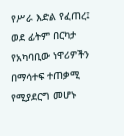የሥራ እድል የፈጠረ፤ ወደ ፊትም በርካታ የአካባቢው ነዋሪዎችን በማሳተፍ ተጠቃሚ የሚያደርግ መሆኑ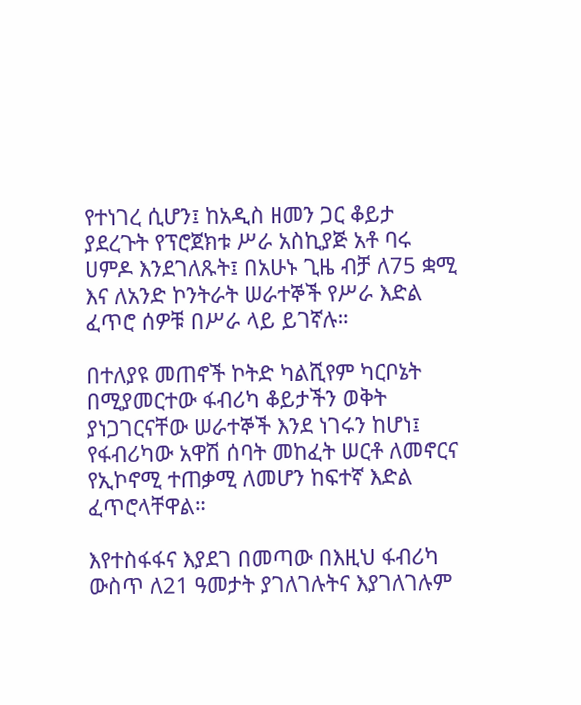የተነገረ ሲሆን፤ ከአዲስ ዘመን ጋር ቆይታ ያደረጉት የፕሮጀክቱ ሥራ አስኪያጅ አቶ ባሩ ሀምዶ እንደገለጹት፤ በአሁኑ ጊዜ ብቻ ለ75 ቋሚ እና ለአንድ ኮንትራት ሠራተኞች የሥራ እድል ፈጥሮ ሰዎቹ በሥራ ላይ ይገኛሉ።

በተለያዩ መጠኖች ኮትድ ካልሺየም ካርቦኔት በሚያመርተው ፋብሪካ ቆይታችን ወቅት ያነጋገርናቸው ሠራተኞች እንደ ነገሩን ከሆነ፤ የፋብሪካው አዋሽ ሰባት መከፈት ሠርቶ ለመኖርና የኢኮኖሚ ተጠቃሚ ለመሆን ከፍተኛ እድል ፈጥሮላቸዋል።

እየተስፋፋና እያደገ በመጣው በእዚህ ፋብሪካ ውስጥ ለ21 ዓመታት ያገለገሉትና እያገለገሉም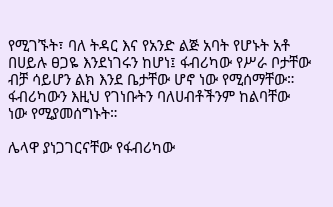የሚገኙት፣ ባለ ትዳር እና የአንድ ልጅ አባት የሆኑት አቶ በሀይሉ ፀጋዬ እንደነገሩን ከሆነ፤ ፋብሪካው የሥራ ቦታቸው ብቻ ሳይሆን ልክ እንደ ቤታቸው ሆኖ ነው የሚሰማቸው። ፋብሪካውን እዚህ የገነቡትን ባለሀብቶችንም ከልባቸው ነው የሚያመሰግኑት።

ሌላዋ ያነጋገርናቸው የፋብሪካው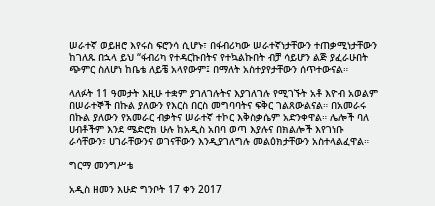ሠራተኛ ወይዘሮ እየሩስ ፍሮንሳ ሲሆኑ፣ በፋብሪካው ሠራተኛነታቸውን ተጠቃሚነታቸውን ከገለጹ በኋላ ይህ “ፋብሪካ የተዳርኩበትና የተኳልኩበት ብቻ ሳይሆን ልጅ ያፈራሁበት ጭምር ስለሆነ ከቤቴ ለይቼ አላየውም፤ በማለት አስተያየታቸውን ሰጥተውናል።

ላለፉት 11 ዓመታት እዚሁ ተቋም ያገለገሉትና እያገለገሉ የሚገኙት አቶ እዮብ አወልም በሠራተኞች በኩል ያለውን የእርስ በርስ መግባባትና ፍቅር ገልጸውልናል። በአመራሩ በኩል ያለውን የአመራር ብቃትና ሠራተኛ ተኮር እቅስቃሴም አድንቀዋል። ሌሎች ባለ ሀብቶችም እንደ ሜድሮክ ሁሉ ከአዲስ አበባ ወጣ እያሉና በክልሎች እየገነቡ ራሳቸውን፣ ሀገራቸውንና ወገናቸውን እንዲያገለግሉ መልዕክታቸውን አስተላልፈዋል።

ግርማ መንግሥቴ

አዲስ ዘመን እሁድ ግንቦት 17 ቀን 2017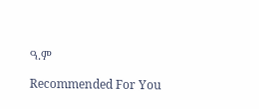ዓ.ም

Recommended For You